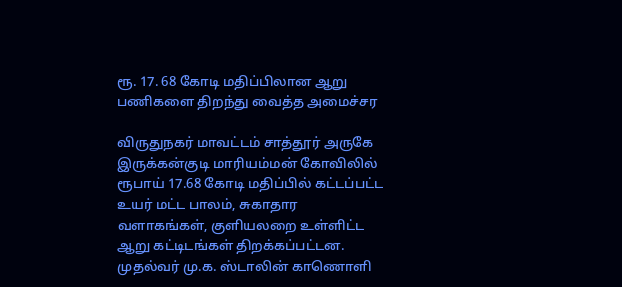ரூ. 17. 68 கோடி மதிப்பிலான ஆறு பணிகளை திறந்து வைத்த அமைச்சர

விருதுநகர் மாவட்டம் சாத்தூர் அருகே இருக்கன்குடி மாரியம்மன் கோவிலில் ரூபாய் 17.68 கோடி மதிப்பில் கட்டப்பட்ட உயர் மட்ட பாலம், சுகாதார வளாகங்கள், குளியலறை உள்ளிட்ட ஆறு கட்டிடங்கள் திறக்கப்பட்டன. முதல்வர் மு.க. ஸ்டாலின் காணொளி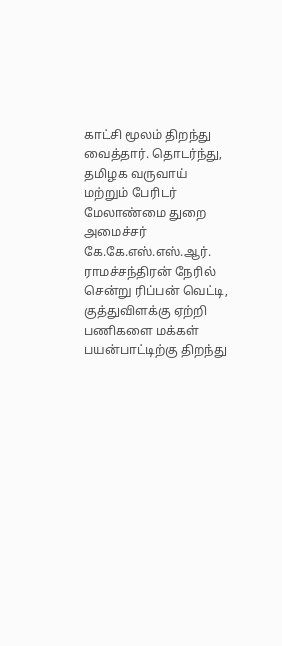காட்சி மூலம் திறந்து வைத்தார். தொடர்ந்து, தமிழக வருவாய் மற்றும் பேரிடர் மேலாண்மை துறை அமைச்சர் கே.கே.எஸ்.எஸ்.ஆர். ராமச்சந்திரன் நேரில் சென்று ரிப்பன் வெட்டி, குத்துவிளக்கு ஏற்றி பணிகளை மக்கள் பயன்பாட்டிற்கு திறந்து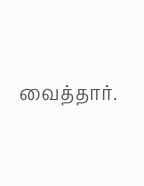வைத்தார்.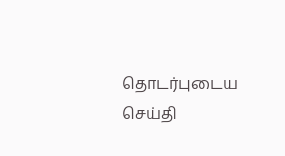தொடர்புடைய செய்தி